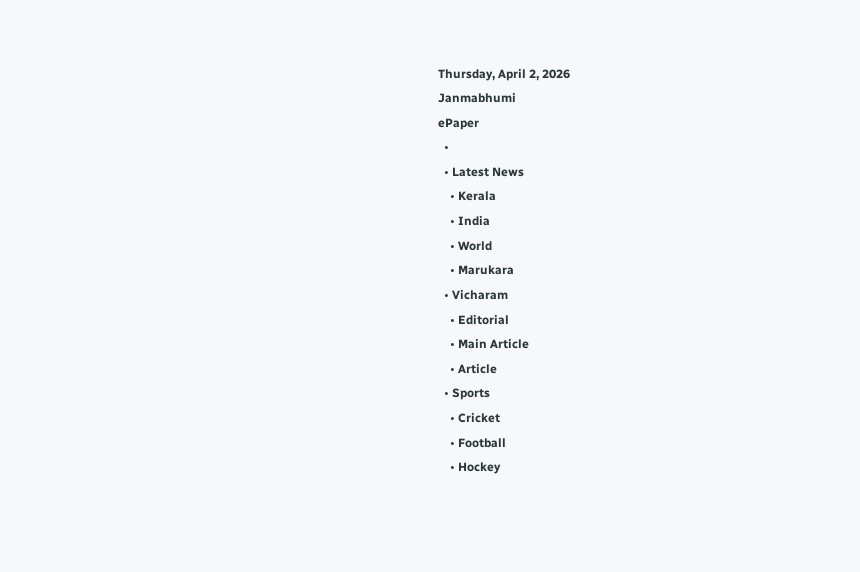Thursday, April 2, 2026
Janmabhumi
ePaper
  •
  • Latest News
    • Kerala
    • India
    • World
    • Marukara
  • Vicharam
    • Editorial
    • Main Article
    • Article
  • Sports
    • Cricket
    • Football
    • Hockey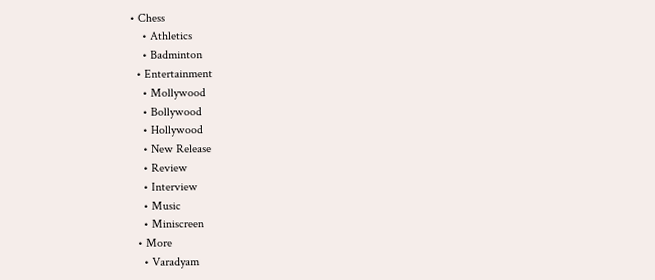• Chess
    • Athletics
    • Badminton
  • Entertainment
    • Mollywood
    • Bollywood
    • Hollywood
    • New Release
    • Review
    • Interview
    • Music
    • Miniscreen
  • More
    • Varadyam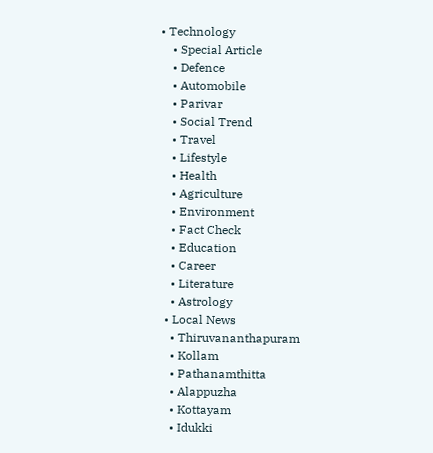• Technology
    • Special Article
    • Defence
    • Automobile
    • Parivar
    • Social Trend
    • Travel
    • Lifestyle
    • Health
    • Agriculture
    • Environment
    • Fact Check
    • Education
    • Career
    • Literature
    • Astrology
  • Local News
    • Thiruvananthapuram
    • Kollam
    • Pathanamthitta
    • Alappuzha
    • Kottayam
    • Idukki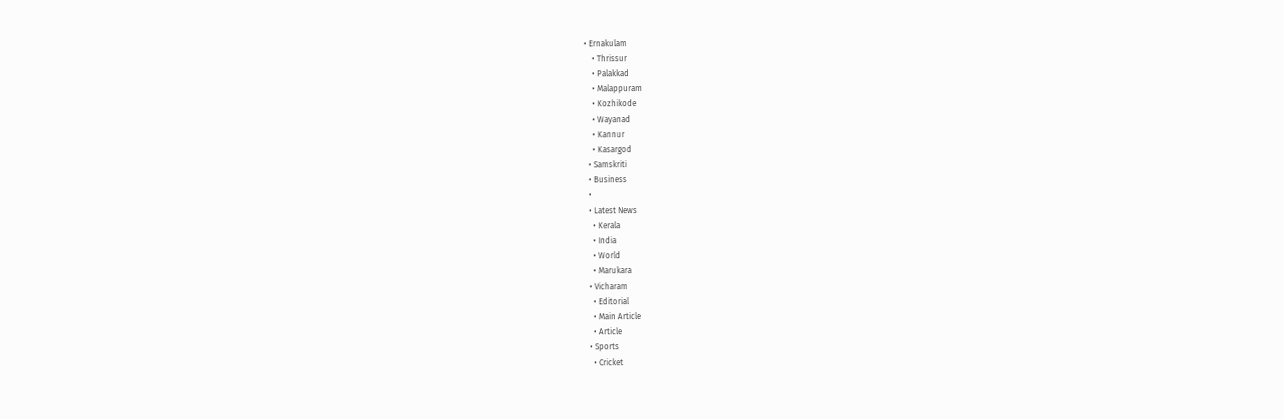• Ernakulam
    • Thrissur
    • Palakkad
    • Malappuram
    • Kozhikode
    • Wayanad
    • Kannur
    • Kasargod
  • Samskriti
  • Business
  •
  • Latest News
    • Kerala
    • India
    • World
    • Marukara
  • Vicharam
    • Editorial
    • Main Article
    • Article
  • Sports
    • Cricket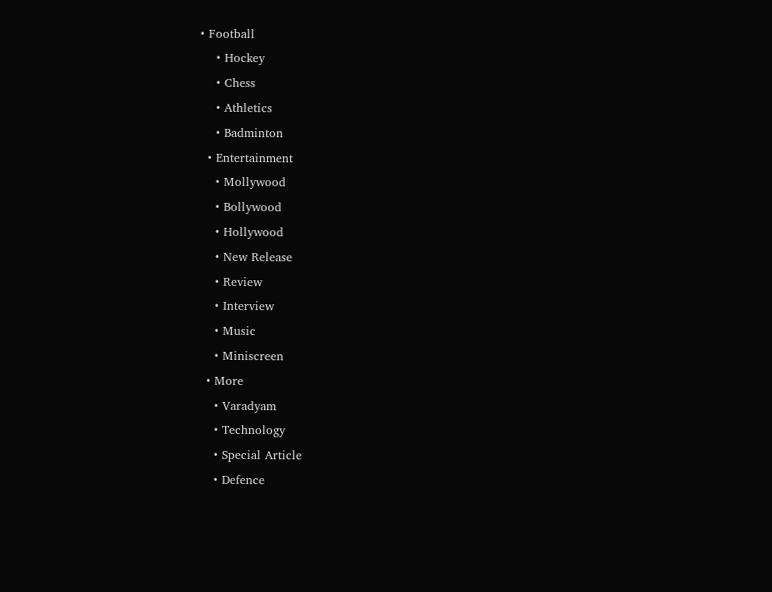• Football
    • Hockey
    • Chess
    • Athletics
    • Badminton
  • Entertainment
    • Mollywood
    • Bollywood
    • Hollywood
    • New Release
    • Review
    • Interview
    • Music
    • Miniscreen
  • More
    • Varadyam
    • Technology
    • Special Article
    • Defence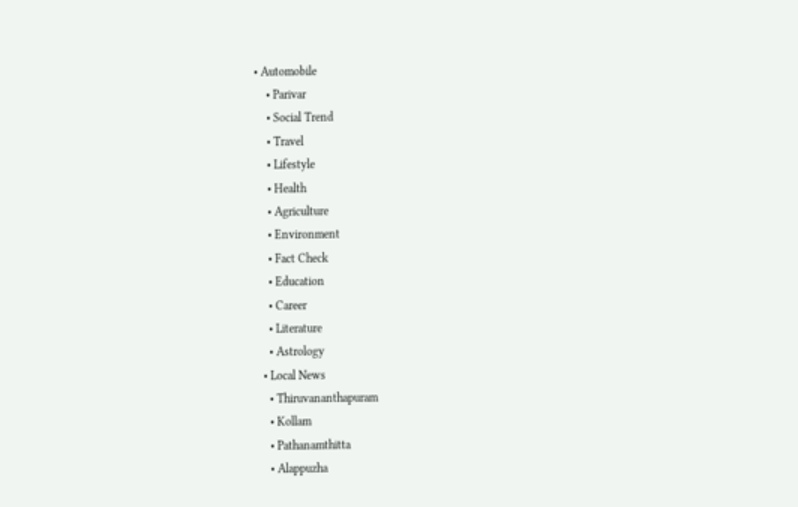• Automobile
    • Parivar
    • Social Trend
    • Travel
    • Lifestyle
    • Health
    • Agriculture
    • Environment
    • Fact Check
    • Education
    • Career
    • Literature
    • Astrology
  • Local News
    • Thiruvananthapuram
    • Kollam
    • Pathanamthitta
    • Alappuzha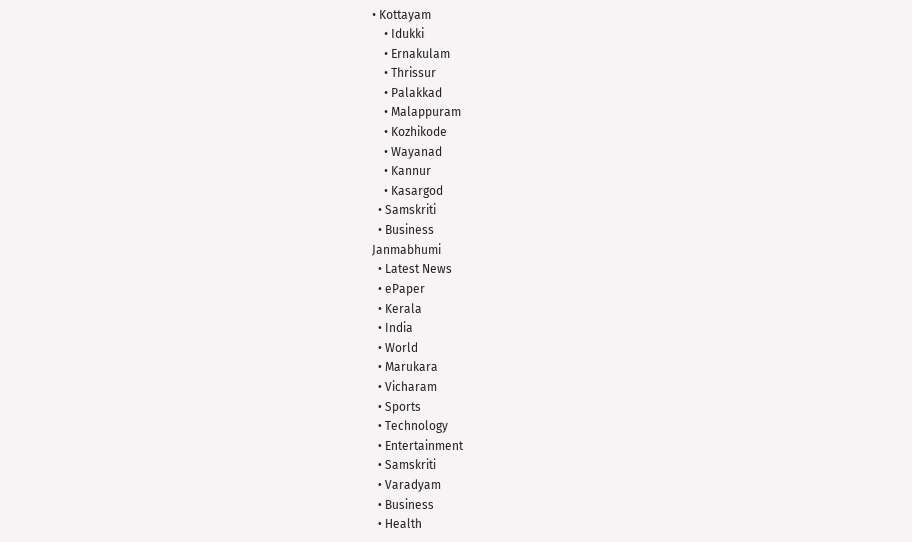• Kottayam
    • Idukki
    • Ernakulam
    • Thrissur
    • Palakkad
    • Malappuram
    • Kozhikode
    • Wayanad
    • Kannur
    • Kasargod
  • Samskriti
  • Business
Janmabhumi
  • Latest News
  • ePaper
  • Kerala
  • India
  • World
  • Marukara
  • Vicharam
  • Sports
  • Technology
  • Entertainment
  • Samskriti
  • Varadyam
  • Business
  • Health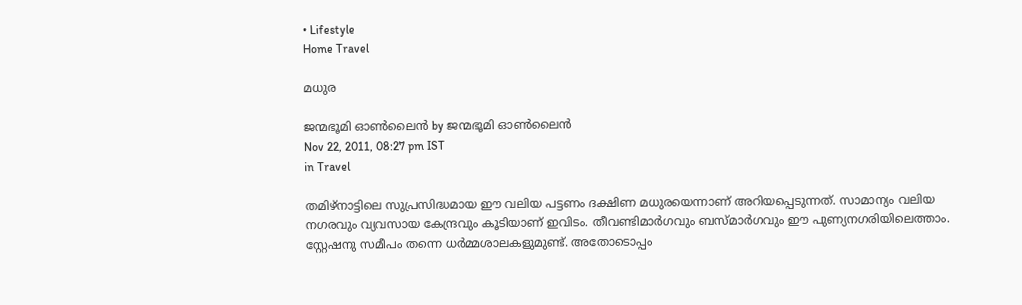• Lifestyle
Home Travel

മധുര

ജന്മഭൂമി ഓണ്‍ലൈന്‍ by ജന്മഭൂമി ഓണ്‍ലൈന്‍
Nov 22, 2011, 08:27 pm IST
in Travel

തമിഴ്‌നാട്ടിലെ സുപ്രസിദ്ധമായ ഈ വലിയ പട്ടണം ദക്ഷിണ മധുരയെന്നാണ്‌ അറിയപ്പെടുന്നത്‌. സാമാന്യം വലിയ നഗരവും വ്യവസായ കേന്ദ്രവും കൂടിയാണ്‌ ഇവിടം. തീവണ്ടിമാര്‍ഗവും ബസ്മാര്‍ഗവും ഈ പുണ്യനഗരിയിലെത്താം. സ്റ്റേഷനു സമീപം തന്നെ ധര്‍മ്മശാലകളുമുണ്ട്‌. അതോടൊപ്പം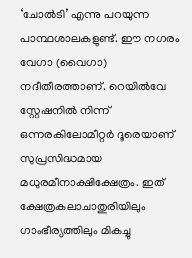‘ചോല്‍ടി’ എന്നു പറയുന്ന പാന്ഥശാലകളുണ്ട്‌. ഈ നഗരം വേഗാ (വൈഗാ) നദീതീരത്താണ്‌. റെയില്‍വേ സ്റ്റേഷനില്‍ നിന്ന്‌ ഒന്നരകിലോമീറ്റര്‍ ദൂരെയാണ്‌ സുപ്രസിദ്ധമായ മധുരമീനാക്ഷിക്ഷേത്രം. ഇത്‌ ക്ഷേത്രകലാചാതുരിയിലും ഗാംഭീര്യത്തിലും മികച്ചു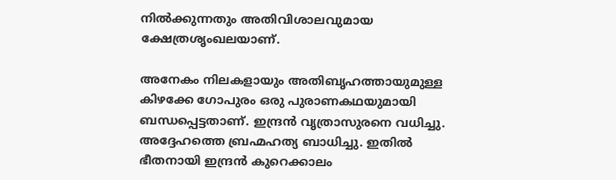നില്‍ക്കുന്നതും അതിവിശാലവുമായ ക്ഷേത്രശൃംഖലയാണ്‌.

അനേകം നിലകളായും അതിബൃഹത്തായുമുള്ള കിഴക്കേ ഗോപുരം ഒരു പുരാണകഥയുമായി ബന്ധപ്പെട്ടതാണ്‌. ഇന്ദ്രന്‍ വൃത്രാസുരനെ വധിച്ചു. അദ്ദേഹത്തെ ബ്രഹ്മഹത്യ ബാധിച്ചു. ഇതില്‍ ഭീതനായി ഇന്ദ്രന്‍ കുറെക്കാലം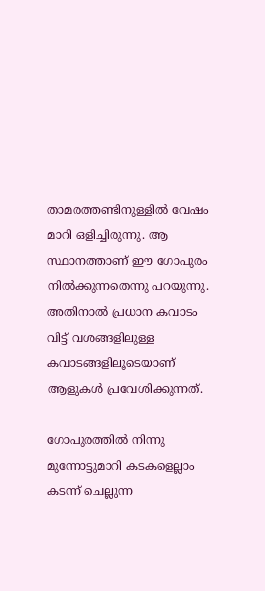താമരത്തണ്ടിനുള്ളില്‍ വേഷം മാറി ഒളിച്ചിരുന്നു. ആ സ്ഥാനത്താണ്‌ ഈ ഗോപുരം നില്‍ക്കുന്നതെന്നു പറയുന്നു. അതിനാല്‍ പ്രധാന കവാടം വിട്ട്‌ വശങ്ങളിലുള്ള കവാടങ്ങളിലൂടെയാണ്‌ ആളുകള്‍ പ്രവേശിക്കുന്നത്‌.

ഗോപുരത്തില്‍ നിന്നു മുന്നോട്ടുമാറി കടകളെല്ലാം കടന്ന്‌ ചെല്ലുന്ന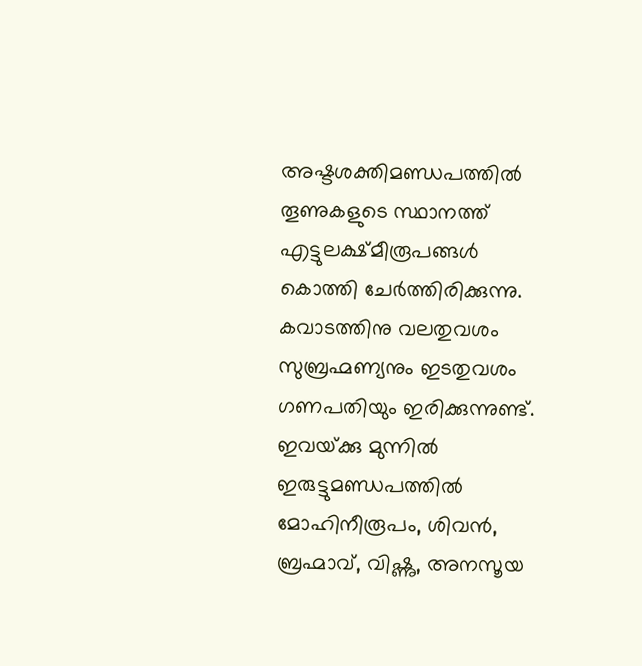അഷ്ടശക്തിമണ്ഡപത്തില്‍ തൂണുകളുടെ സ്ഥാനത്ത്‌ എട്ടുലക്ഷ്മീരൂപങ്ങള്‍ കൊത്തി ചേര്‍ത്തിരിക്കുന്നു. കവാടത്തിനു വലതുവശം സുബ്രഹ്മണ്യനും ഇടതുവശം ഗണപതിയും ഇരിക്കുന്നുണ്ട്‌. ഇവയ്‌ക്കു മുന്നില്‍ ഇരുട്ടുമണ്ഡപത്തില്‍ മോഹിനീരൂപം, ശിവന്‍, ബ്രഹ്മാവ്‌, വിഷ്ണു, അനസൂയ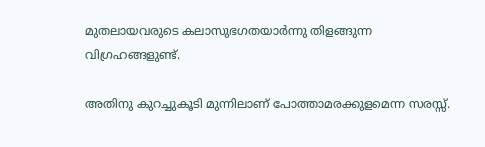മുതലായവരുടെ കലാസുഭഗതയാര്‍ന്നു തിളങ്ങുന്ന വിഗ്രഹങ്ങളുണ്ട്‌.

അതിനു കുറച്ചുകൂടി മുന്നിലാണ്‌ പോത്താമരക്കുളമെന്ന സരസ്സ്‌.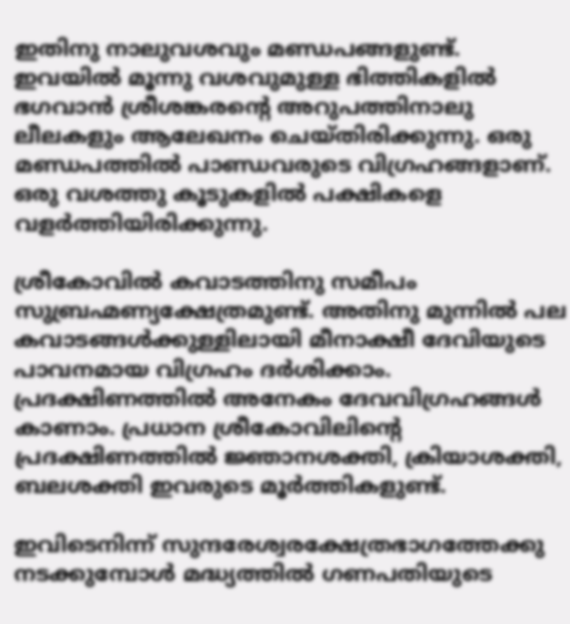ഇതിനു നാലുവശവും മണ്ഡപങ്ങളുണ്ട്‌. ഇവയില്‍ മൂന്നു വശവുമുള്ള ഭിത്തികളില്‍ ഭഗവാന്‍ ശ്രീശങ്കരന്റെ അറുപത്തിനാലു ലീലകളും ആലേഖനം ചെയ്തിരിക്കുന്നു. ഒരു മണ്ഡപത്തില്‍ പാണ്ഡവരുടെ വിഗ്രഹങ്ങളാണ്‌. ഒരു വശത്തു കൂടുകളില്‍ പക്ഷികളെ വളര്‍ത്തിയിരിക്കുന്നു.

ശ്രീകോവില്‍ കവാടത്തിനു സമീപം സുബ്രഹ്മണ്യക്ഷേത്രമുണ്ട്‌. അതിനു മുന്നില്‍ പല കവാടങ്ങള്‍ക്കുള്ളിലായി മീനാക്ഷീ ദേവിയുടെ പാവനമായ വിഗ്രഹം ദര്‍ശിക്കാം. പ്രദക്ഷിണത്തില്‍ അനേകം ദേവവിഗ്രഹങ്ങള്‍ കാണാം. പ്രധാന ശ്രീകോവിലിന്റെ പ്രദക്ഷിണത്തില്‍ ജ്ഞാനശക്തി, ക്രിയാശക്തി, ബലശക്തി ഇവരുടെ മൂര്‍ത്തികളുണ്ട്‌.

ഇവിടെനിന്ന്‌ സുന്ദരേശ്വരക്ഷേത്രഭാഗത്തേക്കു നടക്കുമ്പോള്‍ മദ്ധ്യത്തില്‍ ഗണപതിയുടെ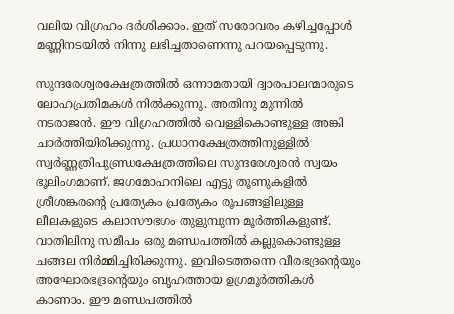വലിയ വിഗ്രഹം ദര്‍ശിക്കാം. ഇത്‌ സരോവരം കഴിച്ചപ്പോള്‍ മണ്ണിനടയില്‍ നിന്നു ലഭിച്ചതാണെന്നു പറയപ്പെടുന്നു.

സുന്ദരേശ്വരക്ഷേത്രത്തില്‍ ഒന്നാമതായി ദ്വാരപാലന്മാരുടെ ലോഹപ്രതിമകള്‍ നില്‍ക്കുന്നു. അതിനു മുന്നില്‍ നടരാജന്‍. ഈ വിഗ്രഹത്തില്‍ വെള്ളികൊണ്ടുള്ള അങ്കി ചാര്‍ത്തിയിരിക്കുന്നു. പ്രധാനക്ഷേത്രത്തിനുള്ളില്‍ സ്വര്‍ണ്ണത്രിപുണ്ഡ്രക്ഷേത്രത്തിലെ സുന്ദരേശ്വരന്‍ സ്വയം ഭൂലിംഗമാണ്‌. ജഗമോഹനിലെ എട്ടു തൂണുകളില്‍ ശ്രീശങ്കരന്റെ പ്രത്യേകം പ്രത്യേകം രൂപങ്ങളിലുള്ള ലീലകളുടെ കലാസൗഭഗം തുളുമ്പുന്ന മൂര്‍ത്തികളുണ്ട്‌. വാതിലിനു സമീപം ഒരു മണ്ഡപത്തില്‍ കല്ലുകൊണ്ടുള്ള ചങ്ങല നിര്‍മ്മിച്ചിരിക്കുന്നു. ഇവിടെത്തന്നെ വീരഭദ്രന്റെയും അഘോരഭദ്രന്റെയും ബൃഹത്തായ ഉഗ്രമൂര്‍ത്തികള്‍ കാണാം. ഈ മണ്ഡപത്തില്‍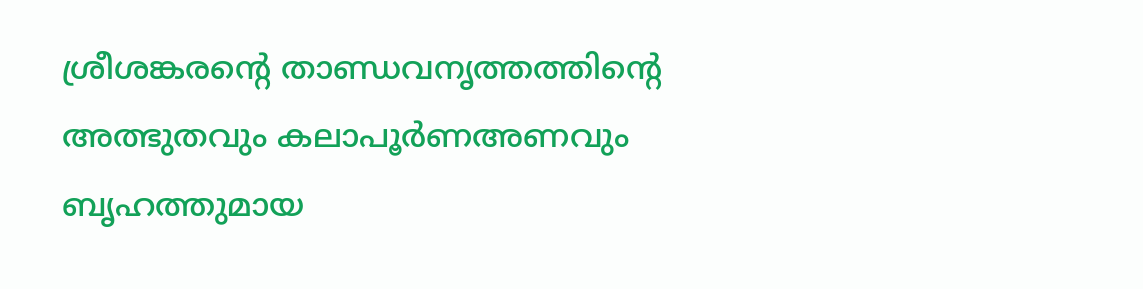ശ്രീശങ്കരന്റെ താണ്ഡവനൃത്തത്തിന്റെ അത്ഭുതവും കലാപൂര്‍ണഅണവും ബൃഹത്തുമായ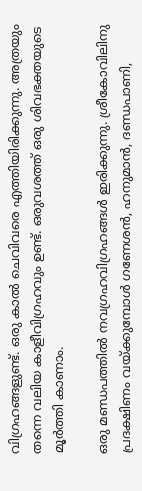വിഗ്രഹങ്ങളുണ്ട്‌. ഒരു കാല്‍ ചെവിവരെ എത്തിയിരിക്കുന്നു. അത്രയും തന്നെ വലിയ കാളീവിഗ്രഹവും ഉണ്ട്‌. ഒരുവശത്ത്‌ ഒരു ശിവഭക്തയുടെ മൂര്‍ത്തി കാണാം.

ഒരു മണ്ഡപത്തില്‍ നവഗ്രഹവിഗ്രഹങ്ങള്‍ ഇരിക്കുന്നു. ശ്രീകോവിലിനു പ്രദക്ഷിണം വയ്‌ക്കുമ്പോള്‍ ഗണേശന്‍, ഹനുമാന്‍, ദണ്ഡപാണി,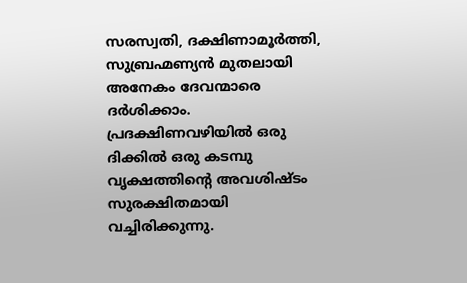സരസ്വതി, ദക്ഷിണാമൂര്‍ത്തി, സുബ്രഹ്മണ്യന്‍ മുതലായി അനേകം ദേവന്മാരെ ദര്‍ശിക്കാം. പ്രദക്ഷിണവഴിയില്‍ ഒരു ദിക്കില്‍ ഒരു കടമ്പു വൃക്ഷത്തിന്റെ അവശിഷ്ടം സുരക്ഷിതമായി വച്ചിരിക്കുന്നു.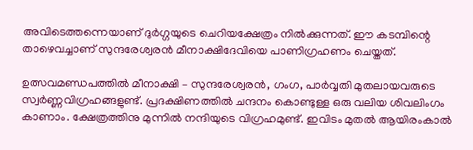അവിടെത്തന്നെയാണ്‌ ദുര്‍ഗ്ഗയുടെ ചെറിയക്ഷേത്രം നില്‍ക്കുന്നത്‌. ഈ കടമ്പിന്റെ താഴെവച്ചാണ്‌ സുന്ദരേശ്വരന്‍ മീനാക്ഷിദേവിയെ പാണിഗ്രഹണം ചെയ്തത്‌.

ഉത്സവമണ്ഡപത്തില്‍ മീനാക്ഷി – സുന്ദരേശ്വരന്‍, ഗംഗ, പാര്‍വ്വതി മുതലായവരുടെ സ്വര്‍ണ്ണവിഗ്രഹങ്ങളുണ്ട്‌. പ്രദക്ഷിണത്തില്‍ ചന്ദനം കൊണ്ടുള്ള ഒരു വലിയ ശിവലിംഗം കാണാം. ക്ഷേത്രത്തിനു മുന്നില്‍ നന്ദിയുടെ വിഗ്രഹമുണ്ട്‌. ഇവിടം മുതല്‍ ആയിരംകാല്‍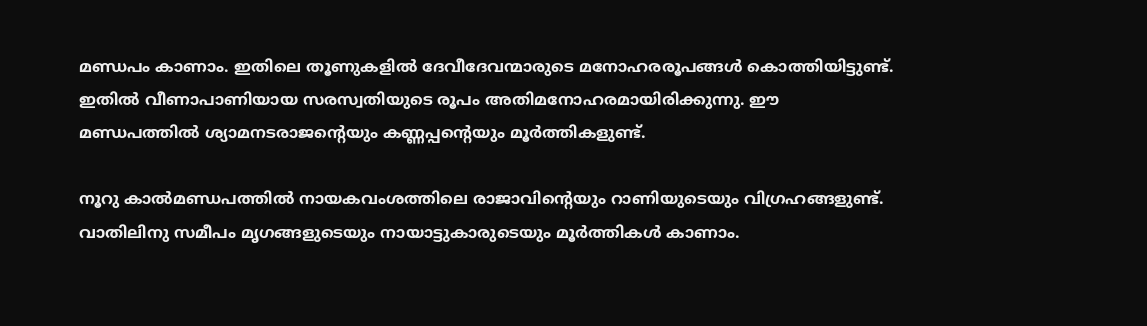മണ്ഡപം കാണാം. ഇതിലെ തൂണുകളില്‍ ദേവീദേവന്മാരുടെ മനോഹരരൂപങ്ങള്‍ കൊത്തിയിട്ടുണ്ട്‌. ഇതില്‍ വീണാപാണിയായ സരസ്വതിയുടെ രൂപം അതിമനോഹരമായിരിക്കുന്നു. ഈ മണ്ഡപത്തില്‍ ശ്യാമനടരാജന്റെയും കണ്ണപ്പന്റെയും മൂര്‍ത്തികളുണ്ട്‌.

നൂറു കാല്‍മണ്ഡപത്തില്‍ നായകവംശത്തിലെ രാജാവിന്റെയും റാണിയുടെയും വിഗ്രഹങ്ങളുണ്ട്‌. വാതിലിനു സമീപം മൃഗങ്ങളുടെയും നായാട്ടുകാരുടെയും മൂര്‍ത്തികള്‍ കാണാം.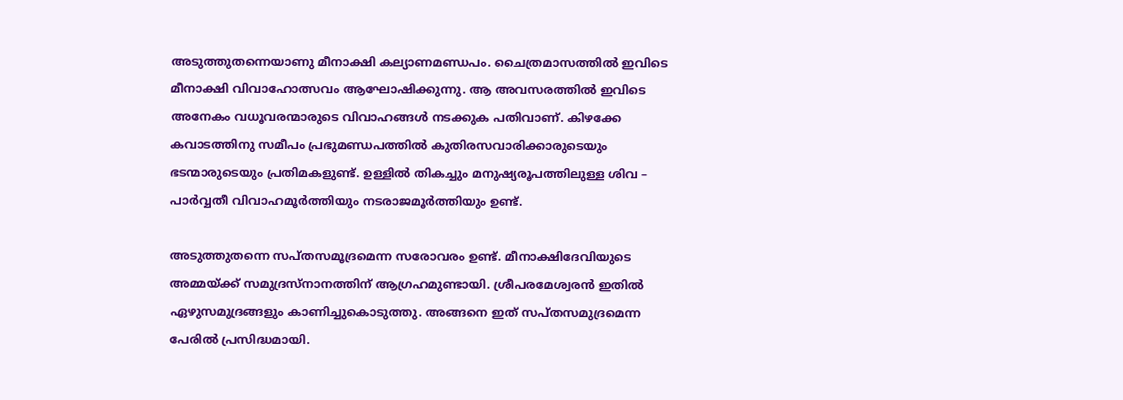അടുത്തുതന്നെയാണു മീനാക്ഷി കല്യാണമണ്ഡപം. ചൈത്രമാസത്തില്‍ ഇവിടെ മീനാക്ഷി വിവാഹോത്സവം ആഘോഷിക്കുന്നു. ആ അവസരത്തില്‍ ഇവിടെ അനേകം വധൂവരന്മാരുടെ വിവാഹങ്ങള്‍ നടക്കുക പതിവാണ്‌. കിഴക്കേ കവാടത്തിനു സമീപം പ്രഭുമണ്ഡപത്തില്‍ കുതിരസവാരിക്കാരുടെയും ഭടന്മാരുടെയും പ്രതിമകളുണ്ട്‌. ഉള്ളില്‍ തികച്ചും മനുഷ്യരൂപത്തിലുള്ള ശിവ – പാര്‍വ്വതീ വിവാഹമൂര്‍ത്തിയും നടരാജമൂര്‍ത്തിയും ഉണ്ട്‌.

അടുത്തുതന്നെ സപ്തസമൂദ്രമെന്ന സരോവരം ഉണ്ട്‌. മീനാക്ഷിദേവിയുടെ അമ്മയ്‌ക്ക്‌ സമുദ്രസ്നാനത്തിന്‌ ആഗ്രഹമുണ്ടായി. ശ്രീപരമേശ്വരന്‍ ഇതില്‍ ഏഴുസമുദ്രങ്ങളും കാണിച്ചുകൊടുത്തു. അങ്ങനെ ഇത്‌ സപ്തസമുദ്രമെന്ന പേരില്‍ പ്രസിദ്ധമായി.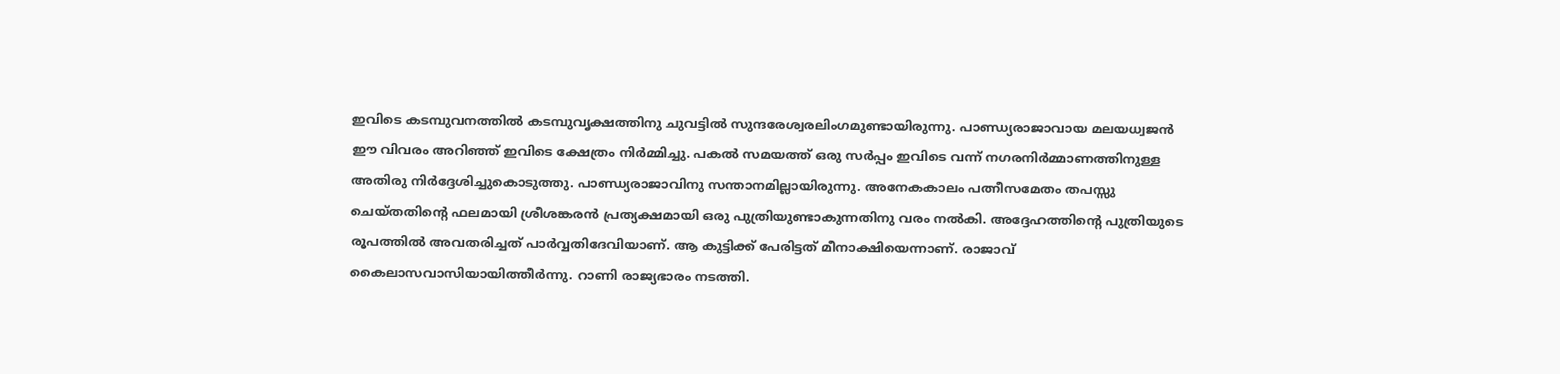ഇവിടെ കടമ്പുവനത്തില്‍ കടമ്പുവൃക്ഷത്തിനു ചുവട്ടില്‍ സുന്ദരേശ്വരലിംഗമുണ്ടായിരുന്നു. പാണ്ഡ്യരാജാവായ മലയധ്വജന്‍ ഈ വിവരം അറിഞ്ഞ്‌ ഇവിടെ ക്ഷേത്രം നിര്‍മ്മിച്ചു. പകല്‍ സമയത്ത്‌ ഒരു സര്‍പ്പം ഇവിടെ വന്ന്‌ നഗരനിര്‍മ്മാണത്തിനുള്ള അതിരു നിര്‍ദ്ദേശിച്ചുകൊടുത്തു. പാണ്ഡ്യരാജാവിനു സന്താനമില്ലായിരുന്നു. അനേകകാലം പത്നീസമേതം തപസ്സു ചെയ്തതിന്റെ ഫലമായി ശ്രീശങ്കരന്‍ പ്രത്യക്ഷമായി ഒരു പുത്രിയുണ്ടാകുന്നതിനു വരം നല്‍കി. അദ്ദേഹത്തിന്റെ പുത്രിയുടെ രൂപത്തില്‍ അവതരിച്ചത്‌ പാര്‍വ്വതിദേവിയാണ്‌. ആ കുട്ടിക്ക്‌ പേരിട്ടത്‌ മീനാക്ഷിയെന്നാണ്‌. രാജാവ്‌ കൈലാസവാസിയായിത്തീര്‍ന്നു. റാണി രാജ്യഭാരം നടത്തി.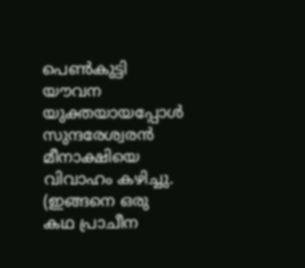പെണ്‍കുട്ടി യൗവന യുക്തയായപ്പോള്‍ സുന്ദരേശ്വരന്‍ മീനാക്ഷിയെ വിവാഹം കഴിച്ചു. (ഇങ്ങനെ ഒരു കഥ പ്രാചീന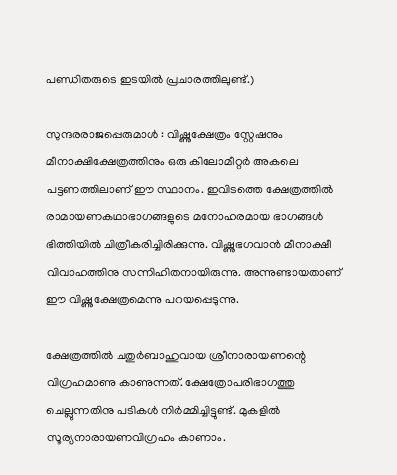പണ്ഡിതരുടെ ഇടയില്‍ പ്രചാരത്തിലുണ്ട്‌.)

സുന്ദരരാജപ്പെരുമാള്‍ : വിഷ്ണുക്ഷേത്രം സ്റ്റേഷനും മീനാക്ഷിക്ഷേത്രത്തിനും ഒരു കിലോമീറ്റര്‍ അകലെ പട്ടണത്തിലാണ്‌ ഈ സ്ഥാനം. ഇവിടത്തെ ക്ഷേത്രത്തില്‍ രാമായണകഥാഭാഗങ്ങളുടെ മനോഹരമായ ഭാഗങ്ങള്‍ ഭിത്തിയില്‍ ചിത്രീകരിച്ചിരിക്കുന്നു. വിഷ്ണുഭഗവാന്‍ മീനാക്ഷീ വിവാഹത്തിനു സന്നിഹിതനായിരുന്നു. അന്നുണ്ടായതാണ്‌ ഈ വിഷ്ണുക്ഷേത്രമെന്നു പറയപ്പെടുന്നു.

ക്ഷേത്രത്തില്‍ ചതുര്‍ബാഹുവായ ശ്രീനാരായണന്റെ വിഗ്രഹമാണു കാണുന്നത്‌. ക്ഷേത്രോപരിഭാഗത്തു ചെല്ലുന്നതിനു പടികള്‍ നിര്‍മ്മിച്ചിട്ടുണ്ട്‌. മുകളില്‍ സൂര്യനാരായണവിഗ്രഹം കാണാം.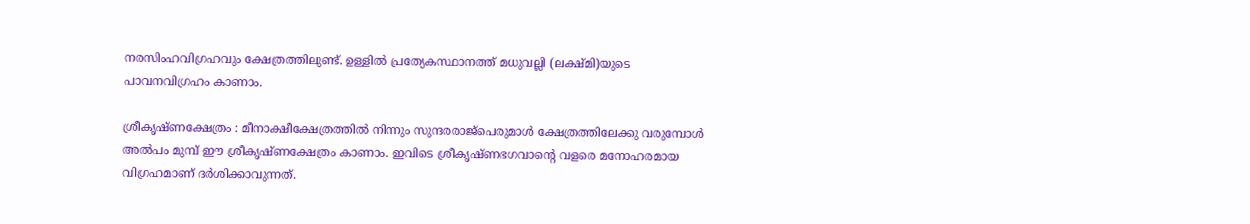നരസിംഹവിഗ്രഹവും ക്ഷേത്രത്തിലുണ്ട്‌. ഉള്ളില്‍ പ്രത്യേകസ്ഥാനത്ത്‌ മധുവല്ലി (ലക്ഷ്മി)യുടെ പാവനവിഗ്രഹം കാണാം.

ശ്രീകൃഷ്ണക്ഷേത്രം : മീനാക്ഷീക്ഷേത്രത്തില്‍ നിന്നും സുന്ദരരാജ്പെരുമാള്‍ ക്ഷേത്രത്തിലേക്കു വരുമ്പോള്‍ അല്‍പം മുമ്പ്‌ ഈ ശ്രീകൃഷ്ണക്ഷേത്രം കാണാം. ഇവിടെ ശ്രീകൃഷ്ണഭഗവാന്റെ വളരെ മനോഹരമായ വിഗ്രഹമാണ്‌ ദര്‍ശിക്കാവുന്നത്‌.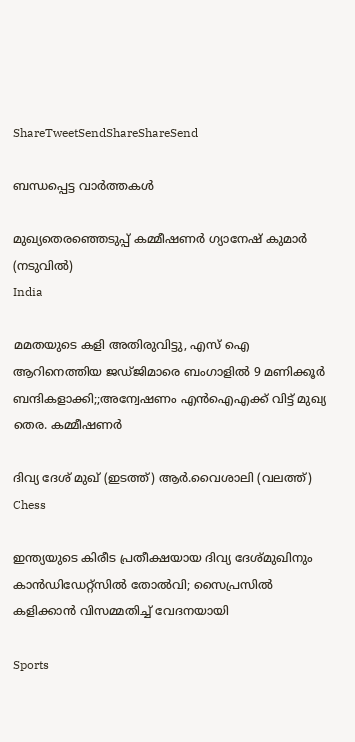ShareTweetSendShareShareSend

ബന്ധപ്പെട്ട വാര്‍ത്തകള്‍

മുഖ്യതെരഞ്ഞെടുപ്പ് കമ്മീഷണര്‍ ഗ്യാനേഷ് കുമാര്‍ (നടുവില്‍)
India

മമതയുടെ കളി അതിരുവിട്ടു, എസ് ഐ ആറിനെത്തിയ ജഡ്ജിമാരെ ബംഗാളില്‍ 9 മണിക്കൂര്‍ ബന്ദികളാക്കി;;അന്വേഷണം എൻഐഎക്ക് വിട്ട് മുഖ്യ തെര. കമ്മീഷണര്‍

ദിവ്യ ദേശ് മുഖ് (ഇടത്ത്) ആര്‍.വൈശാലി (വലത്ത്)
Chess

ഇന്ത്യയുടെ കിരീട പ്രതീക്ഷയായ ദിവ്യ ദേശ്മുഖിനും കാന്‍ഡിഡേറ്റ്സില്‍ തോല്‍വി; സൈപ്രസില്‍ കളിക്കാന്‍ വിസമ്മതിച്ച് വേദനയായി

Sports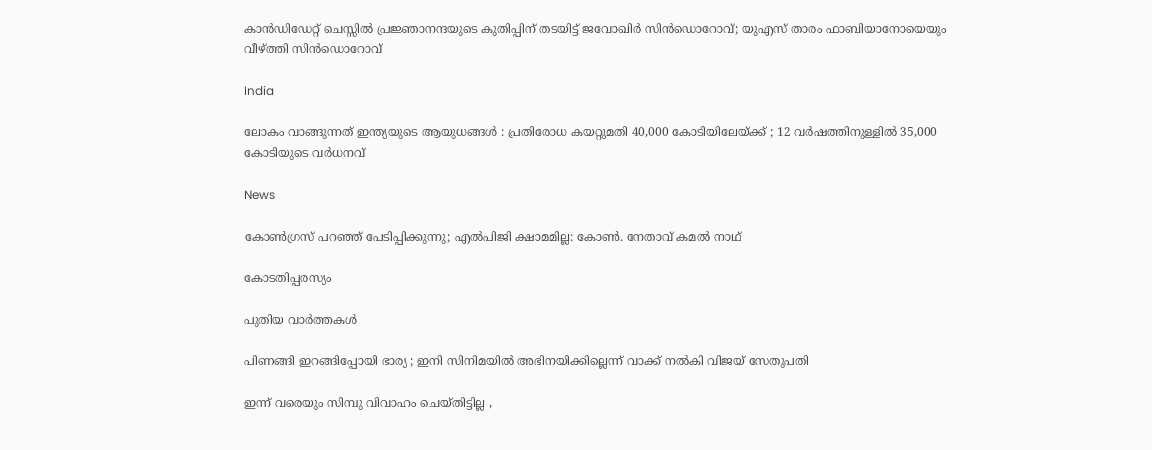കാന്‍ഡിഡേറ്റ് ചെസ്സില്‍ പ്രജ്ഞാനന്ദയുടെ കുതിപ്പിന് തടയിട്ട് ജവോഖിര്‍ സിന്‍ഡൊറോവ്; യുഎസ് താരം ഫാബിയാനോയെയും വീഴ്‌ത്തി സിന്‍ഡൊറോവ്

India

ലോകം വാങ്ങുന്നത് ഇന്ത്യയുടെ ആയുധങ്ങൾ : പ്രതിരോധ കയറ്റുമതി 40,000 കോടിയിലേയ്‌ക്ക് ; 12 വർഷത്തിനുള്ളിൽ 35,000 കോടിയുടെ വർധനവ്

News

കോൺഗ്രസ് പറഞ്ഞ് പേടിപ്പിക്കുന്നു; എൽപിജി ക്ഷാമമില്ല: കോൺ. നേതാവ് കമൽ നാഥ്

കോടതിപ്പരസ്യം

പുതിയ വാര്‍ത്തകള്‍

പിണങ്ങി ഇറങ്ങിപ്പോയി ഭാര്യ ; ഇനി സിനിമയിൽ അഭിനയിക്കില്ലെന്ന് വാക്ക് നൽകി വിജയ് സേതുപതി

ഇന്ന് വരെയും സിമ്പു വിവാഹം ചെയ്തിട്ടില്ല ,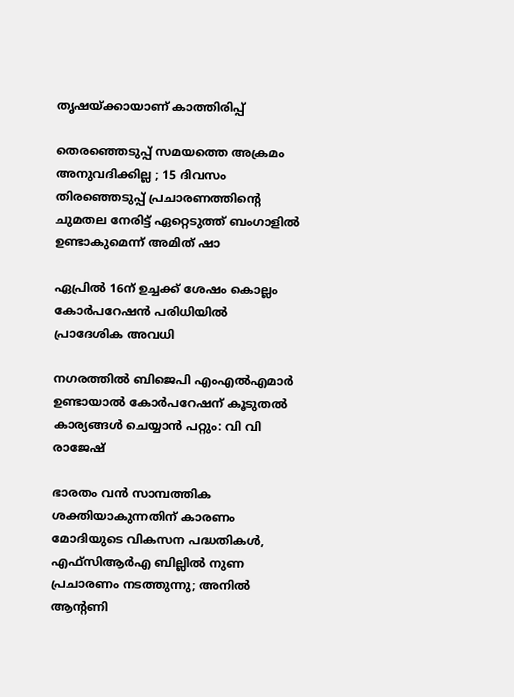തൃഷയ്‌ക്കായാണ് കാത്തിരിപ്പ്

തെരഞ്ഞെടുപ്പ് സമയത്തെ അക്രമം അനുവദിക്കില്ല ; 15 ദിവസം തിരഞ്ഞെടുപ്പ് പ്രചാരണത്തിന്റെ ചുമതല നേരിട്ട് ഏറ്റെടുത്ത് ബംഗാളിൽ ഉണ്ടാകുമെന്ന് അമിത് ഷാ

ഏപ്രില്‍ 16ന് ഉച്ചക്ക് ശേഷം കൊല്ലം കോര്‍പറേഷന്‍ പരിധിയില്‍ പ്രാദേശിക അവധി

നഗരത്തില്‍ ബിജെപി എംഎല്‍എമാര്‍ ഉണ്ടായാല്‍ കോര്‍പറേഷന് കൂടുതല്‍ കാര്യങ്ങള്‍ ചെയ്യാന്‍ പറ്റും: വി വി രാജേഷ്

ഭാരതം വന്‍ സാമ്പത്തിക ശക്തിയാകുന്നതിന് കാരണം മോദിയുടെ വികസന പദ്ധതികള്‍, എഫ്സിആര്‍എ ബില്ലില്‍ നുണ പ്രചാരണം നടത്തുന്നു; അനില്‍ ആന്റണി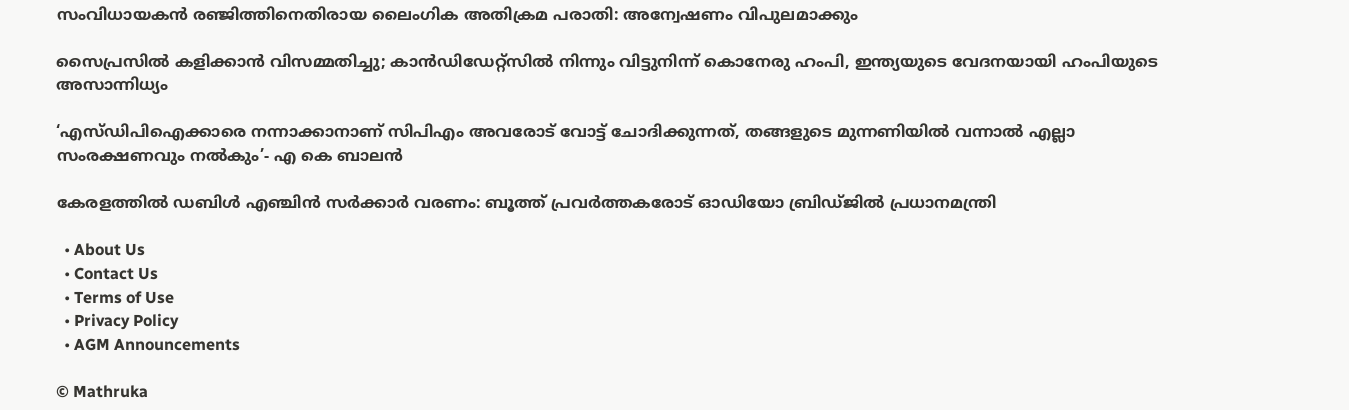സംവിധായകന്‍ രഞ്ജിത്തിനെതിരായ ലൈംഗിക അതിക്രമ പരാതി: അന്വേഷണം വിപുലമാക്കും

സൈപ്രസില്‍ കളിക്കാന്‍ വിസമ്മതിച്ചു; കാന്‍ഡിഡേറ്റ്സില്‍‍ നിന്നും വിട്ടുനിന്ന് കൊനേരു ഹംപി, ഇന്ത്യയുടെ വേദനയായി ഹംപിയുടെ അസാന്നിധ്യം

‘എസ്ഡിപിഐക്കാരെ നന്നാക്കാനാണ് സിപിഎം അവരോട് വോട്ട് ചോദിക്കുന്നത്, തങ്ങളുടെ മുന്നണിയിൽ വന്നാൽ എല്ലാ സംരക്ഷണവും നൽകും’- എ കെ ബാലൻ

കേരളത്തിൽ ഡബിൾ എഞ്ചിൻ സർക്കാർ വരണം: ബൂത്ത് പ്രവർത്തകരോട് ഓഡിയോ ബ്രിഡ്ജിൽ പ്രധാനമന്ത്രി

  • About Us
  • Contact Us
  • Terms of Use
  • Privacy Policy
  • AGM Announcements

© Mathruka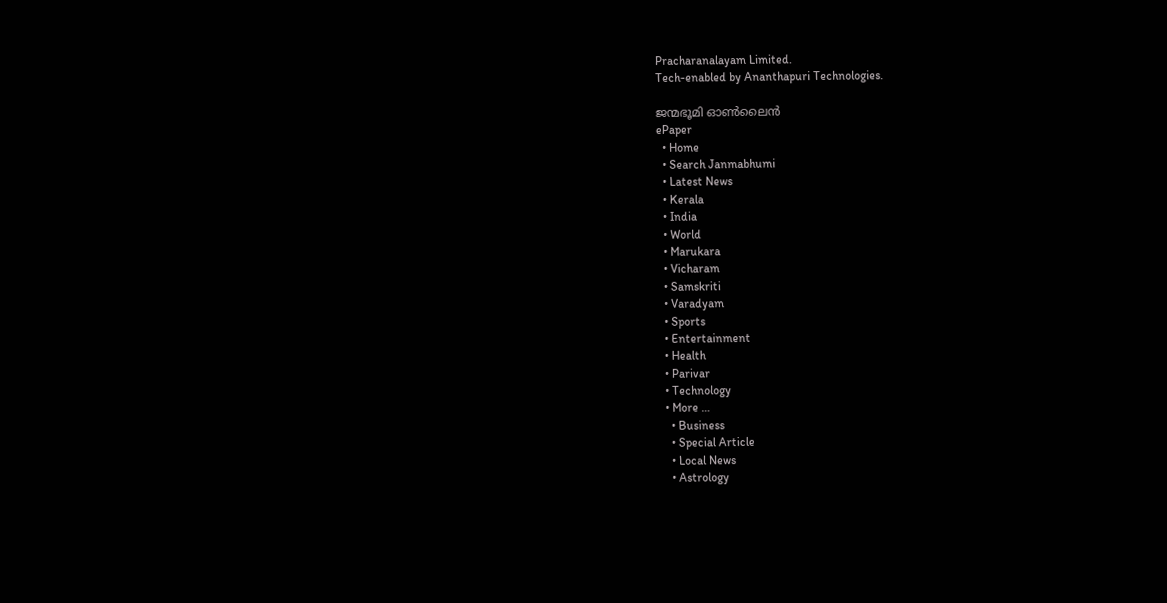Pracharanalayam Limited.
Tech-enabled by Ananthapuri Technologies.

ജന്മഭൂമി ഓണ്‍ലൈന്‍
ePaper
  • Home
  • Search Janmabhumi
  • Latest News
  • Kerala
  • India
  • World
  • Marukara
  • Vicharam
  • Samskriti
  • Varadyam
  • Sports
  • Entertainment
  • Health
  • Parivar
  • Technology
  • More …
    • Business
    • Special Article
    • Local News
    • Astrology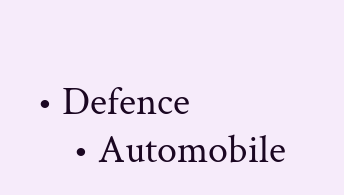• Defence
    • Automobile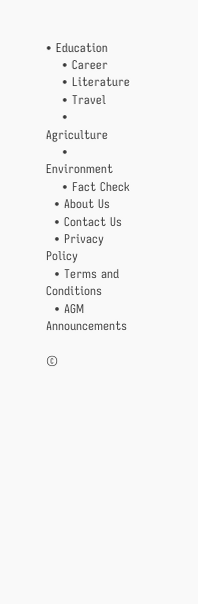• Education
    • Career
    • Literature
    • Travel
    • Agriculture
    • Environment
    • Fact Check
  • About Us
  • Contact Us
  • Privacy Policy
  • Terms and Conditions
  • AGM Announcements

©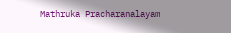Mathruka Pracharanalayam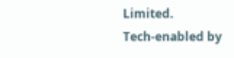Limited.
Tech-enabled by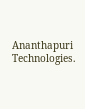Ananthapuri Technologies.